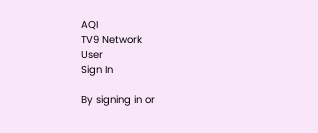AQI
TV9 Network
User
Sign In

By signing in or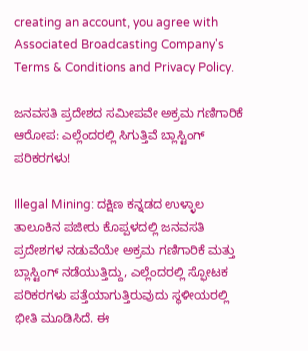creating an account, you agree with Associated Broadcasting Company's Terms & Conditions and Privacy Policy.

ಜನವಸತಿ ಪ್ರದೇಶದ ಸಮೀಪವೇ ಅಕ್ರಮ ಗಣಿಗಾರಿಕೆ ಆರೋಪ: ಎಲ್ಲೆಂದರಲ್ಲಿ ಸಿಗುತ್ತಿವೆ ಬ್ಲಾಸ್ಟಿಂಗ್ ಪರಿಕರಗಳು!

Illegal Mining: ದಕ್ಷಿಣ ಕನ್ನಡದ ಉಳ್ಳಾಲ ತಾಲೂಕಿನ ಪಜೀರು ಕೊಪ್ಪಳದಲ್ಲಿ ಜನವಸತಿ ಪ್ರದೇಶಗಳ ನಡುವೆಯೇ ಅಕ್ರಮ ಗಣಿಗಾರಿಕೆ ಮತ್ತು ಬ್ಲಾಸ್ಟಿಂಗ್ ನಡೆಯುತ್ತಿದ್ದು, ಎಲ್ಲೆಂದರಲ್ಲಿ ಸ್ಫೋಟಕ ಪರಿಕರಗಳು ಪತ್ತೆಯಾಗುತ್ತಿರುವುದು ಸ್ಥಳೀಯರಲ್ಲಿ ಭೀತಿ ಮೂಡಿಸಿದೆ. ಈ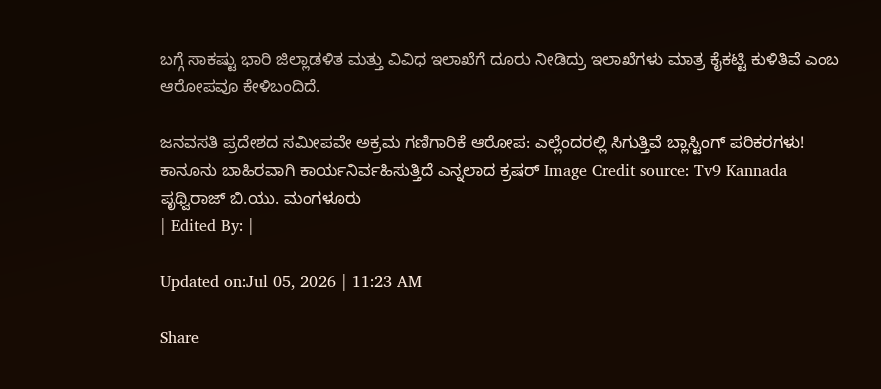ಬಗ್ಗೆ ಸಾಕಷ್ಟು ಭಾರಿ ಜಿಲ್ಲಾಡಳಿತ ಮತ್ತು ವಿವಿಧ ಇಲಾಖೆಗೆ ದೂರು ನೀಡಿದ್ರು ಇಲಾಖೆಗಳು ಮಾತ್ರ ಕೈಕಟ್ಟಿ ಕುಳಿತಿವೆ ಎಂಬ ಆರೋಪವೂ ಕೇಳಿಬಂದಿದೆ.

ಜನವಸತಿ ಪ್ರದೇಶದ ಸಮೀಪವೇ ಅಕ್ರಮ ಗಣಿಗಾರಿಕೆ ಆರೋಪ: ಎಲ್ಲೆಂದರಲ್ಲಿ ಸಿಗುತ್ತಿವೆ ಬ್ಲಾಸ್ಟಿಂಗ್ ಪರಿಕರಗಳು!
ಕಾನೂನು ಬಾಹಿರವಾಗಿ ಕಾರ್ಯನಿರ್ವಹಿಸುತ್ತಿದೆ ಎನ್ನಲಾದ ಕ್ರಷರ್ Image Credit source: Tv9 Kannada
ಪೃಥ್ವಿರಾಜ್ ಬಿ.ಯು. ಮಂಗಳೂರು
| Edited By: |

Updated on:Jul 05, 2026 | 11:23 AM

Share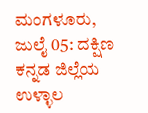ಮಂಗಳೂರು, ಜುಲೈ 05: ದಕ್ಷಿಣ ಕನ್ನಡ ಜಿಲ್ಲೆಯ ಉಳ್ಳಾಲ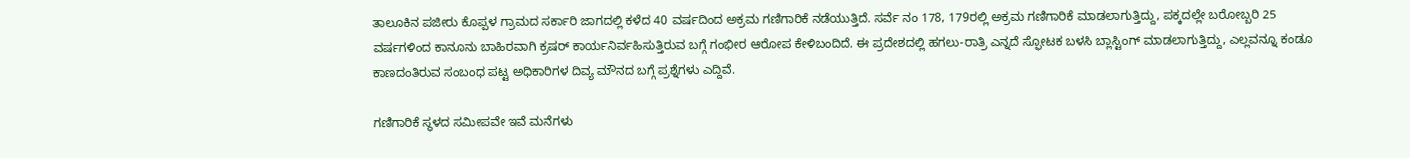ತಾಲೂಕಿನ ಪಜೀರು ಕೊಪ್ಪಳ ಗ್ರಾಮದ ಸರ್ಕಾರಿ ಜಾಗದಲ್ಲಿ ಕಳೆದ 40 ವರ್ಷದಿಂದ ಅಕ್ರಮ ಗಣಿಗಾರಿಕೆ ನಡೆಯುತ್ತಿದೆ. ಸರ್ವೆ ನಂ 178, 179ರಲ್ಲಿ ಅಕ್ರಮ ಗಣಿಗಾರಿಕೆ ಮಾಡಲಾಗುತ್ತಿದ್ದು, ಪಕ್ಕದಲ್ಲೇ ಬರೋಬ್ಬರಿ 25 ವರ್ಷಗಳಿಂದ ಕಾನೂನು ಬಾಹಿರವಾಗಿ ಕ್ರಷರ್ ಕಾರ್ಯನಿರ್ವಹಿಸುತ್ತಿರುವ ಬಗ್ಗೆ ಗಂಭೀರ ಆರೋಪ ಕೇಳಿಬಂದಿದೆ. ಈ ಪ್ರದೇಶದಲ್ಲಿ ಹಗಲು-ರಾತ್ರಿ ಎನ್ನದೆ ಸ್ಫೋಟಕ ಬಳಸಿ ಬ್ಲಾಸ್ಟಿಂಗ್ ಮಾಡಲಾಗುತ್ತಿದ್ದು, ಎಲ್ಲವನ್ನೂ ಕಂಡೂ ಕಾಣದಂತಿರುವ ಸಂಬಂಧ ಪಟ್ಟ ಅಧಿಕಾರಿಗಳ ದಿವ್ಯ ಮೌನದ ಬಗ್ಗೆ ಪ್ರಶ್ನೆಗಳು ಎದ್ದಿವೆ.

ಗಣಿಗಾರಿಕೆ ಸ್ಥಳದ ಸಮೀಪವೇ ಇವೆ ಮನೆಗಳು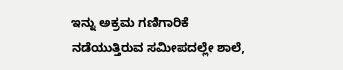ಇನ್ನು ಅಕ್ರಮ ಗಣಿಗಾರಿಕೆ ನಡೆಯುತ್ತಿರುವ ಸಮೀಪದಲ್ಲೇ ಶಾಲೆ,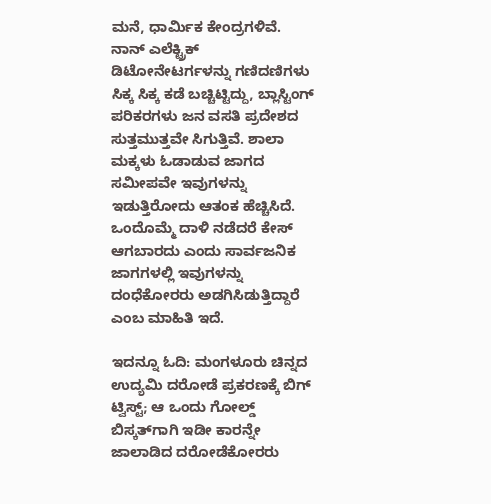ಮನೆ, ಧಾರ್ಮಿಕ ಕೇಂದ್ರಗಳಿವೆ. ನಾನ್ ಎಲೆಕ್ಟ್ರಿಕ್ ಡಿಟೋನೇಟರ್ಗಳನ್ನು ಗಣಿದಣಿಗಳು ಸಿಕ್ಕ ಸಿಕ್ಕ ಕಡೆ ಬಚ್ಚಿಟ್ಟಿದ್ದು, ಬ್ಲಾಸ್ಟಿಂಗ್ ಪರಿಕರಗಳು ಜನ ವಸತಿ ಪ್ರದೇಶದ ಸುತ್ತಮುತ್ತವೇ ಸಿಗುತ್ತಿವೆ. ಶಾಲಾ ಮಕ್ಕಳು ಓಡಾಡುವ ಜಾಗದ ಸಮೀಪವೇ ಇವುಗಳನ್ನು ಇಡುತ್ತಿರೋದು ಆತಂಕ ಹೆಚ್ಚಿಸಿದೆ. ಒಂದೊಮ್ಮೆ ದಾಳಿ ನಡೆದರೆ ಕೇಸ್ ಆಗಬಾರದು ಎಂದು ಸಾರ್ವಜನಿಕ ಜಾಗಗಳಲ್ಲಿ ಇವುಗಳನ್ನು ದಂಧೆಕೋರರು ಅಡಗಿಸಿಡುತ್ತಿದ್ದಾರೆ ಎಂಬ ಮಾಹಿತಿ ಇದೆ.

ಇದನ್ನೂ ಓದಿ: ಮಂಗಳೂರು ಚಿನ್ನದ ಉದ್ಯಮಿ ದರೋಡೆ ಪ್ರಕರಣಕ್ಕೆ ಬಿಗ್ ಟ್ವಿಸ್ಟ್; ಆ ಒಂದು ಗೋಲ್ಡ್ ಬಿಸ್ಕತ್‌ಗಾಗಿ ಇಡೀ ಕಾರನ್ನೇ ಜಾಲಾಡಿದ ದರೋಡೆಕೋರರು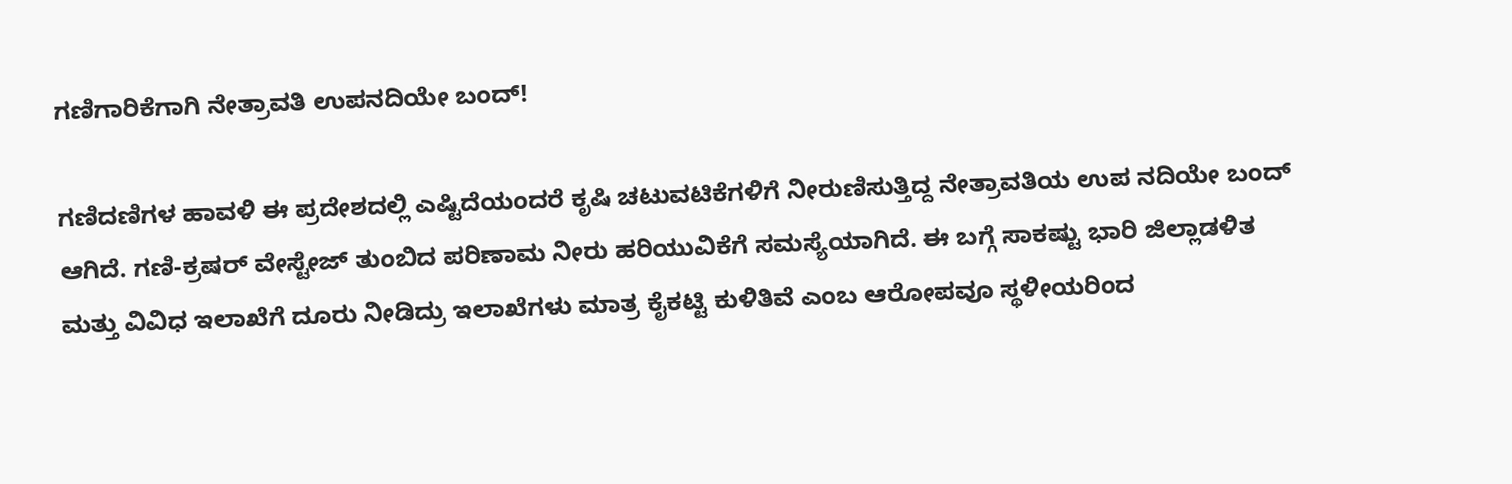ಗಣಿಗಾರಿಕೆಗಾಗಿ ನೇತ್ರಾವತಿ ಉಪನದಿಯೇ ಬಂದ್!

ಗಣಿದಣಿಗಳ ಹಾವಳಿ ಈ ಪ್ರದೇಶದಲ್ಲಿ ಎಷ್ಟಿದೆಯಂದರೆ ಕೃಷಿ ಚಟುವಟಿಕೆಗಳಿಗೆ ನೀರುಣಿಸುತ್ತಿದ್ದ ನೇತ್ರಾವತಿಯ ಉಪ ನದಿಯೇ ಬಂದ್ ಆಗಿದೆ. ಗಣಿ-ಕ್ರಷರ್ ವೇಸ್ಟೇಜ್ ತುಂಬಿದ ಪರಿಣಾಮ ನೀರು ಹರಿಯುವಿಕೆಗೆ ಸಮಸ್ಯೆಯಾಗಿದೆ. ಈ ಬಗ್ಗೆ ಸಾಕಷ್ಟು ಭಾರಿ ಜಿಲ್ಲಾಡಳಿತ ಮತ್ತು ವಿವಿಧ ಇಲಾಖೆಗೆ ದೂರು ನೀಡಿದ್ರು ಇಲಾಖೆಗಳು ಮಾತ್ರ ಕೈಕಟ್ಟಿ ಕುಳಿತಿವೆ ಎಂಬ ಆರೋಪವೂ ಸ್ಥಳೀಯರಿಂದ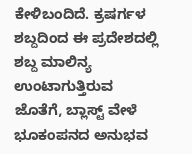ಕೇಳಿಬಂದಿದೆ. ಕ್ರಷರ್ಗಳ ಶಬ್ದದಿಂದ ಈ ಪ್ರದೇಶದಲ್ಲಿ ಶಬ್ದ ಮಾಲಿನ್ಯ ಉಂಟಾಗುತ್ತಿರುವ ಜೊತೆಗೆ, ಬ್ಲಾಸ್ಟ್ ವೇಳೆ ಭೂಕಂಪನದ ಅನುಭವ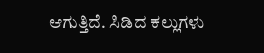ಆಗುತ್ತಿದೆ. ಸಿಡಿದ ಕಲ್ಲುಗಳು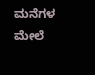ಮನೆಗಳ ಮೇಲೆ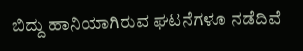ಬಿದ್ದು ಹಾನಿಯಾಗಿರುವ ಘಟನೆಗಳೂ ನಡೆದಿವೆ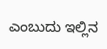ಎಂಬುದು ಇಲ್ಲಿನ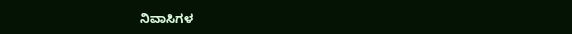ನಿವಾಸಿಗಳ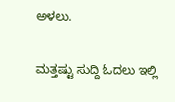ಅಳಲು.

ಮತ್ತಷ್ಟು ಸುದ್ದಿ ಓದಲು ಇಲ್ಲಿ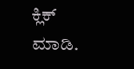ಕ್ಲಿಕ್ ಮಾಡಿ.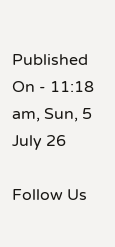Published On - 11:18 am, Sun, 5 July 26

Follow Us